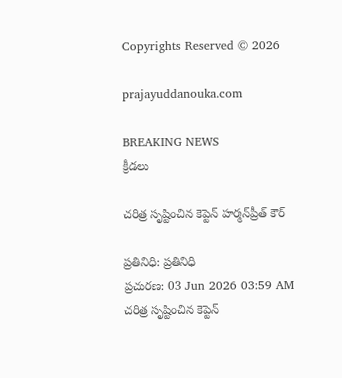Copyrights Reserved © 2026

prajayuddanouka.com

BREAKING NEWS
క్రీడలు

చరిత్ర సృష్టించిన కెప్టెన్ హర్మన్‌ప్రీత్ కౌర్

ప్రతినిధి: ప్రతినిధి
ప్రచురణ: 03 Jun 2026 03:59 AM
చరిత్ర సృష్టించిన కెప్టెన్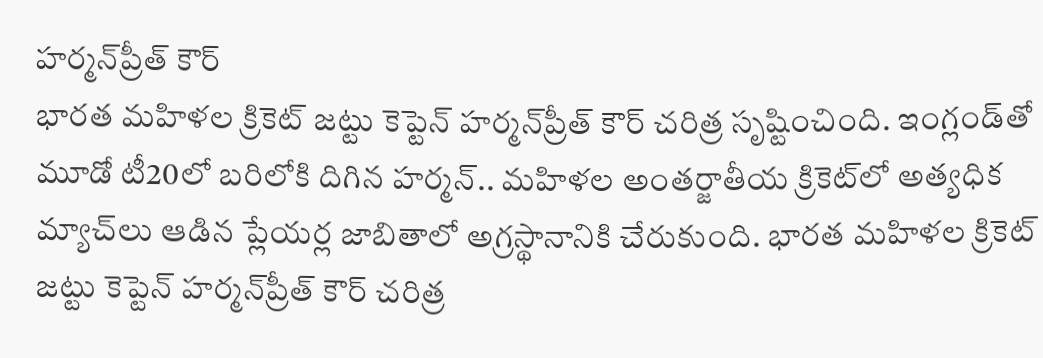హర్మన్‌ప్రీత్ కౌర్
భారత మహిళల క్రికెట్ జట్టు కెప్టెన్ హర్మన్‌ప్రీత్ కౌర్ చరిత్ర సృష్టించింది. ఇంగ్లండ్‌తో మూడో టీ20లో బరిలోకి దిగిన హర్మన్.. మహిళల అంతర్జాతీయ క్రికెట్‌లో అత్యధిక మ్యాచ్‌లు ఆడిన ప్లేయర్ల జాబితాలో అగ్రస్థానానికి చేరుకుంది. భారత మహిళల క్రికెట్ జట్టు కెప్టెన్ హర్మన్‌ప్రీత్ కౌర్ చరిత్ర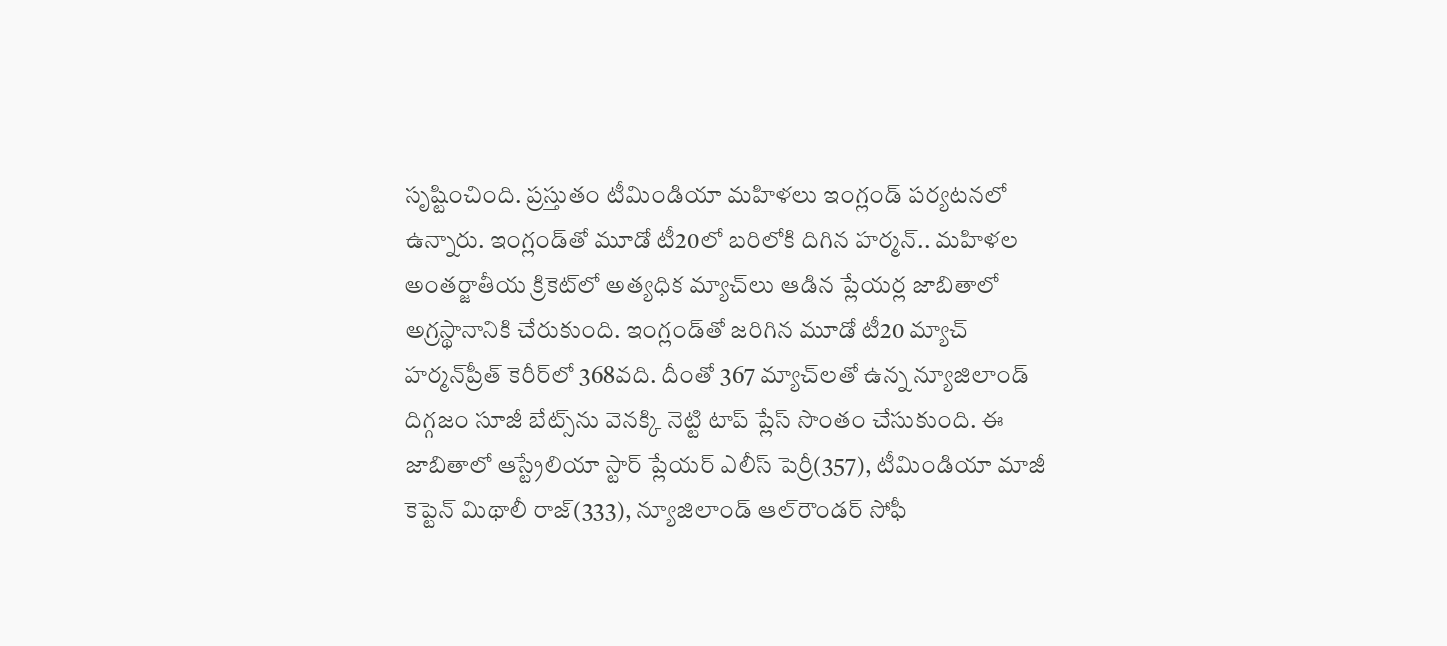సృష్టించింది. ప్రస్తుతం టీమిండియా మహిళలు ఇంగ్లండ్ పర్యటనలో ఉన్నారు. ఇంగ్లండ్‌తో మూడో టీ20లో బరిలోకి దిగిన హర్మన్.. మహిళల అంతర్జాతీయ క్రికెట్‌లో అత్యధిక మ్యాచ్‌లు ఆడిన ప్లేయర్ల జాబితాలో అగ్రస్థానానికి చేరుకుంది. ఇంగ్లండ్‌తో జరిగిన మూడో టీ20 మ్యాచ్ హర్మన్‌ప్రీత్ కెరీర్‌లో 368వది. దీంతో 367 మ్యాచ్‌లతో ఉన్న న్యూజిలాండ్ దిగ్గజం సూజీ బేట్స్‌ను వెనక్కి నెట్టి టాప్ ప్లేస్ సొంతం చేసుకుంది. ఈ జాబితాలో ఆస్ట్రేలియా స్టార్ ప్లేయర్ ఎలీస్ పెర్రీ(357), టీమిండియా మాజీ కెప్టెన్ మిథాలీ రాజ్(333), న్యూజిలాండ్ ఆల్‌రౌండర్ సోఫీ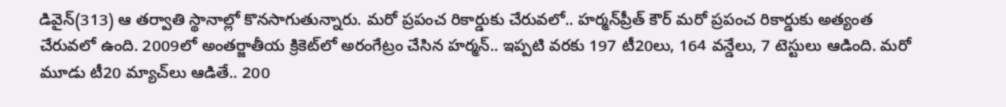డివైన్(313) ఆ తర్వాతి స్థానాల్లో కొనసాగుతున్నారు. మరో ప్రపంచ రికార్డుకు చేరువలో.. హర్మన్‌ప్రీత్ కౌర్ మరో ప్రపంచ రికార్డుకు అత్యంత చేరువలో ఉంది. 2009లో అంతర్జాతీయ క్రికెట్‌లో అరంగేట్రం చేసిన హర్మన్.. ఇప్పటి వరకు 197 టీ20లు, 164 వన్డేలు, 7 టెస్టులు ఆడింది. మరో మూడు టీ20 మ్యాచ్‌లు ఆడితే.. 200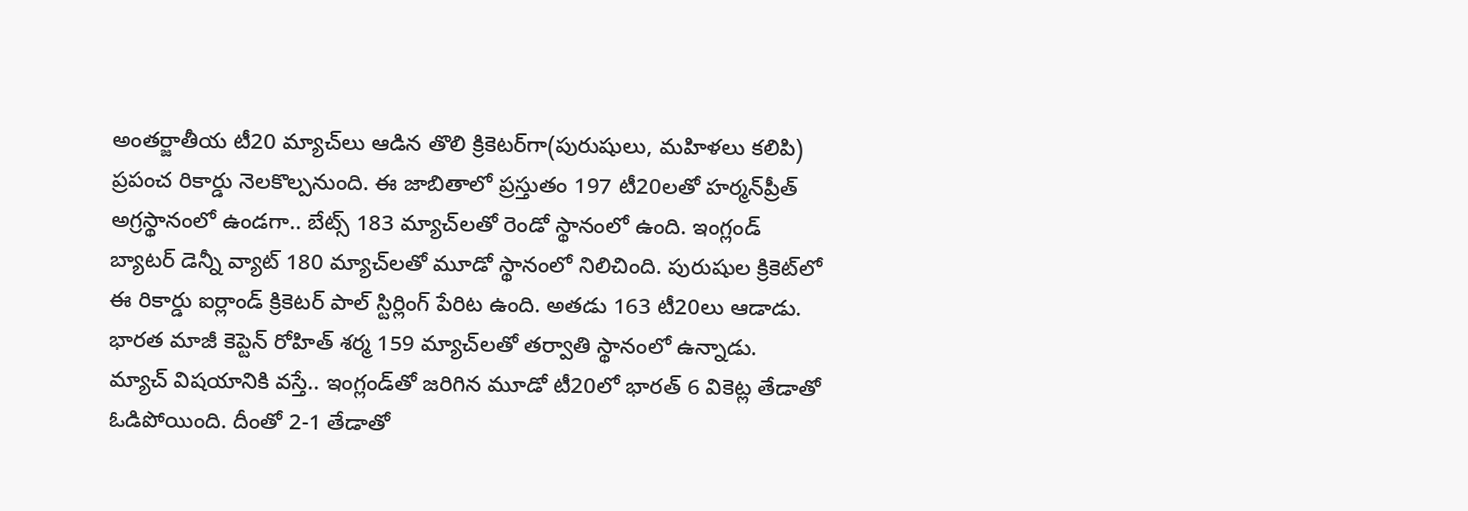అంతర్జాతీయ టీ20 మ్యాచ్‌లు ఆడిన తొలి క్రికెటర్‌గా(పురుషులు, మహిళలు కలిపి) ప్రపంచ రికార్డు నెలకొల్పనుంది. ఈ జాబితాలో ప్రస్తుతం 197 టీ20లతో హర్మన్‌ప్రీత్ అగ్రస్థానంలో ఉండగా.. బేట్స్ 183 మ్యాచ్‌లతో రెండో స్థానంలో ఉంది. ఇంగ్లండ్ బ్యాటర్ డెన్నీ వ్యాట్ 180 మ్యాచ్‌లతో మూడో స్థానంలో నిలిచింది. పురుషుల క్రికెట్‌లో ఈ రికార్డు ఐర్లాండ్ క్రికెటర్ పాల్ స్టిర్లింగ్ పేరిట ఉంది. అతడు 163 టీ20లు ఆడాడు. భారత మాజీ కెప్టెన్ రోహిత్ శర్మ 159 మ్యాచ్‌లతో తర్వాతి స్థానంలో ఉన్నాడు. మ్యాచ్ విషయానికి వస్తే.. ఇంగ్లండ్‌తో జరిగిన మూడో టీ20లో భారత్ 6 వికెట్ల తేడాతో ఓడిపోయింది. దీంతో 2-1 తేడాతో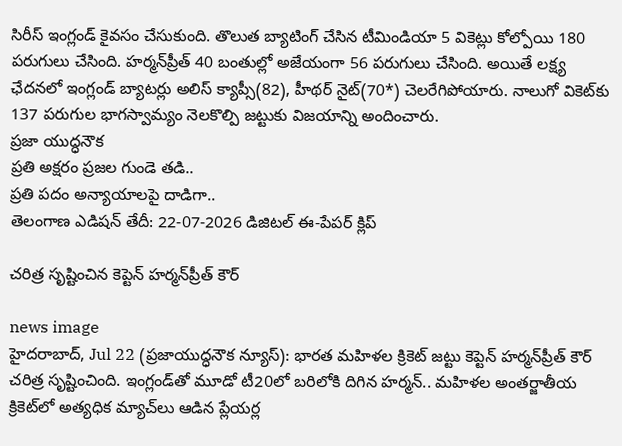సిరీస్ ఇంగ్లండ్ కైవసం చేసుకుంది. తొలుత బ్యాటింగ్ చేసిన టీమిండియా 5 వికెట్లు కోల్పోయి 180 పరుగులు చేసింది. హర్మన్‌ప్రీత్ 40 బంతుల్లో అజేయంగా 56 పరుగులు చేసింది. అయితే లక్ష్య ఛేదనలో ఇంగ్లండ్ బ్యాటర్లు అలిస్ క్యాప్సీ(82), హీథర్ నైట్(70*) చెలరేగిపోయారు. నాలుగో వికెట్‌కు 137 పరుగుల భాగస్వామ్యం నెలకొల్పి జట్టుకు విజయాన్ని అందించారు.
ప్రజా యుద్ధనౌక
ప్రతి అక్షరం ప్రజల గుండె తడి..
ప్రతి పదం అన్యాయాలపై దాడిగా..
తెలంగాణ ఎడిషన్ తేదీ: 22-07-2026 డిజిటల్ ఈ-పేపర్ క్లిప్

చరిత్ర సృష్టించిన కెప్టెన్ హర్మన్‌ప్రీత్ కౌర్

news image
హైదరాబాద్, Jul 22 (ప్రజాయుద్ధనౌక న్యూస్): భారత మహిళల క్రికెట్ జట్టు కెప్టెన్ హర్మన్‌ప్రీత్ కౌర్ చరిత్ర సృష్టించింది. ఇంగ్లండ్‌తో మూడో టీ20లో బరిలోకి దిగిన హర్మన్.. మహిళల అంతర్జాతీయ క్రికెట్‌లో అత్యధిక మ్యాచ్‌లు ఆడిన ప్లేయర్ల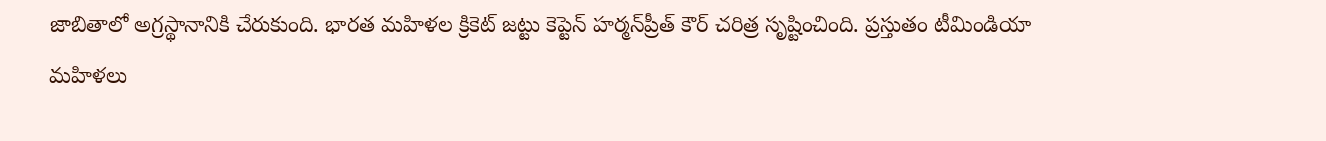జాబితాలో అగ్రస్థానానికి చేరుకుంది. భారత మహిళల క్రికెట్ జట్టు కెప్టెన్ హర్మన్‌ప్రీత్ కౌర్ చరిత్ర సృష్టించింది. ప్రస్తుతం టీమిండియా మహిళలు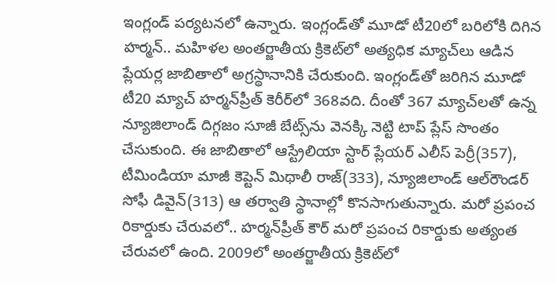ఇంగ్లండ్ పర్యటనలో ఉన్నారు. ఇంగ్లండ్‌తో మూడో టీ20లో బరిలోకి దిగిన హర్మన్.. మహిళల అంతర్జాతీయ క్రికెట్‌లో అత్యధిక మ్యాచ్‌లు ఆడిన ప్లేయర్ల జాబితాలో అగ్రస్థానానికి చేరుకుంది. ఇంగ్లండ్‌తో జరిగిన మూడో టీ20 మ్యాచ్ హర్మన్‌ప్రీత్ కెరీర్‌లో 368వది. దీంతో 367 మ్యాచ్‌లతో ఉన్న న్యూజిలాండ్ దిగ్గజం సూజీ బేట్స్‌ను వెనక్కి నెట్టి టాప్ ప్లేస్ సొంతం చేసుకుంది. ఈ జాబితాలో ఆస్ట్రేలియా స్టార్ ప్లేయర్ ఎలీస్ పెర్రీ(357), టీమిండియా మాజీ కెప్టెన్ మిథాలీ రాజ్(333), న్యూజిలాండ్ ఆల్‌రౌండర్ సోఫీ డివైన్(313) ఆ తర్వాతి స్థానాల్లో కొనసాగుతున్నారు. మరో ప్రపంచ రికార్డుకు చేరువలో.. హర్మన్‌ప్రీత్ కౌర్ మరో ప్రపంచ రికార్డుకు అత్యంత చేరువలో ఉంది. 2009లో అంతర్జాతీయ క్రికెట్‌లో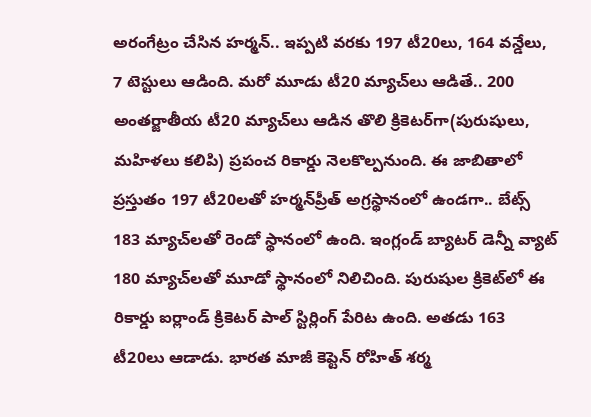అరంగేట్రం చేసిన హర్మన్.. ఇప్పటి వరకు 197 టీ20లు, 164 వన్డేలు, 7 టెస్టులు ఆడింది. మరో మూడు టీ20 మ్యాచ్‌లు ఆడితే.. 200 అంతర్జాతీయ టీ20 మ్యాచ్‌లు ఆడిన తొలి క్రికెటర్‌గా(పురుషులు, మహిళలు కలిపి) ప్రపంచ రికార్డు నెలకొల్పనుంది. ఈ జాబితాలో ప్రస్తుతం 197 టీ20లతో హర్మన్‌ప్రీత్ అగ్రస్థానంలో ఉండగా.. బేట్స్ 183 మ్యాచ్‌లతో రెండో స్థానంలో ఉంది. ఇంగ్లండ్ బ్యాటర్ డెన్నీ వ్యాట్ 180 మ్యాచ్‌లతో మూడో స్థానంలో నిలిచింది. పురుషుల క్రికెట్‌లో ఈ రికార్డు ఐర్లాండ్ క్రికెటర్ పాల్ స్టిర్లింగ్ పేరిట ఉంది. అతడు 163 టీ20లు ఆడాడు. భారత మాజీ కెప్టెన్ రోహిత్ శర్మ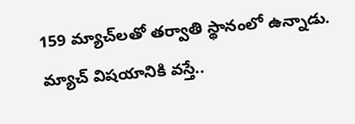159 మ్యాచ్‌లతో తర్వాతి స్థానంలో ఉన్నాడు. మ్యాచ్ విషయానికి వస్తే..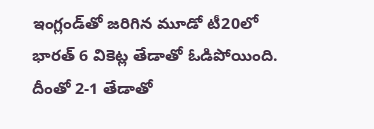ఇంగ్లండ్‌తో జరిగిన మూడో టీ20లో భారత్ 6 వికెట్ల తేడాతో ఓడిపోయింది. దీంతో 2-1 తేడాతో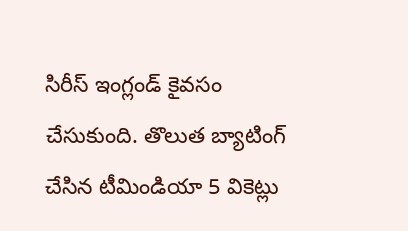సిరీస్ ఇంగ్లండ్ కైవసం చేసుకుంది. తొలుత బ్యాటింగ్ చేసిన టీమిండియా 5 వికెట్లు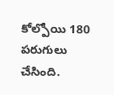కోల్పోయి 180 పరుగులు చేసింది.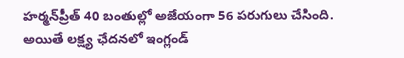హర్మన్‌ప్రీత్ 40 బంతుల్లో అజేయంగా 56 పరుగులు చేసింది. అయితే లక్ష్య ఛేదనలో ఇంగ్లండ్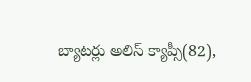బ్యాటర్లు అలిస్ క్యాప్సీ(82),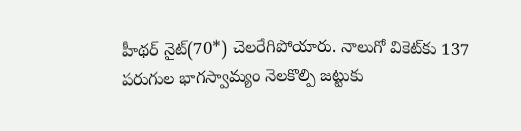హీథర్ నైట్(70*) చెలరేగిపోయారు. నాలుగో వికెట్‌కు 137 పరుగుల భాగస్వామ్యం నెలకొల్పి జట్టుకు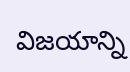విజయాన్ని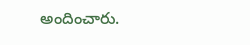అందించారు.